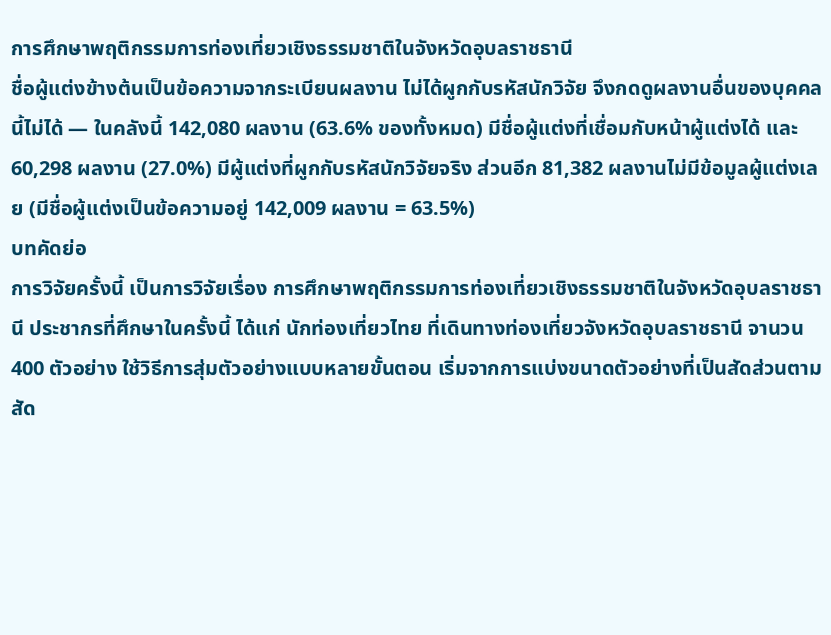การศึกษาพฤติกรรมการท่องเที่ยวเชิงธรรมชาติในจังหวัดอุบลราชธานี
ชื่อผู้แต่งข้างต้นเป็นข้อความจากระเบียนผลงาน ไม่ได้ผูกกับรหัสนักวิจัย จึงกดดูผลงานอื่นของบุคคลนี้ไม่ได้ — ในคลังนี้ 142,080 ผลงาน (63.6% ของทั้งหมด) มีชื่อผู้แต่งที่เชื่อมกับหน้าผู้แต่งได้ และ 60,298 ผลงาน (27.0%) มีผู้แต่งที่ผูกกับรหัสนักวิจัยจริง ส่วนอีก 81,382 ผลงานไม่มีข้อมูลผู้แต่งเลย (มีชื่อผู้แต่งเป็นข้อความอยู่ 142,009 ผลงาน = 63.5%)
บทคัดย่อ
การวิจัยครั้งนี้ เป็นการวิจัยเรื่อง การศึกษาพฤติกรรมการท่องเที่ยวเชิงธรรมชาติในจังหวัดอุบลราชธานี ประชากรที่ศึกษาในครั้งนี้ ได้แก่ นักท่องเที่ยวไทย ที่เดินทางท่องเที่ยวจังหวัดอุบลราชธานี จานวน 400 ตัวอย่าง ใช้วิธีการสุ่มตัวอย่างแบบหลายขั้นตอน เริ่มจากการแบ่งขนาดตัวอย่างที่เป็นสัดส่วนตามสัด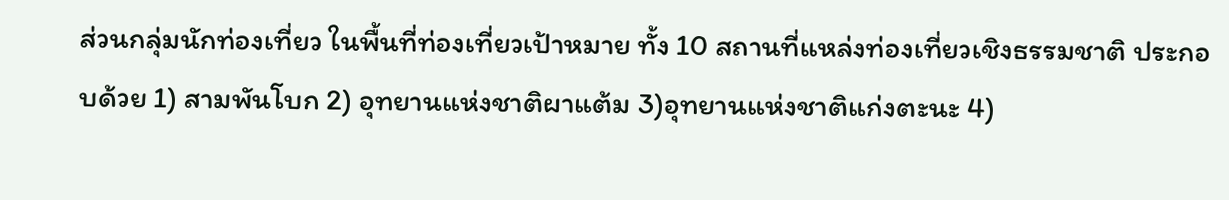ส่วนกลุ่มนักท่องเที่ยว ในพื้นที่ท่องเที่ยวเป้าหมาย ทั้ง 10 สถานที่แหล่งท่องเที่ยวเชิงธรรมชาติ ประกอบด้วย 1) สามพันโบก 2) อุทยานแห่งชาติผาแต้ม 3)อุทยานแห่งชาติแก่งตะนะ 4)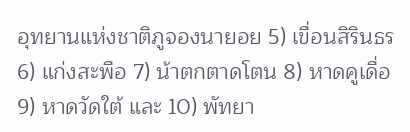อุทยานแห่งชาติภูจองนายอย 5) เขื่อนสิรินธร 6) แก่งสะพือ 7) น้าตกตาดโตน 8) หาดคูเดื่อ 9) หาดวัดใต้ และ 10) พัทยา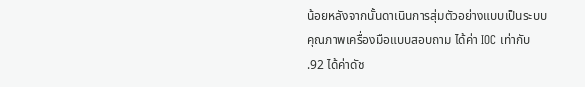น้อยหลังจากนั้นดาเนินการสุ่มตัวอย่างแบบเป็นระบบ คุณภาพเครื่องมือแบบสอบถาม ได้ค่า IOC เท่ากับ .92 ได้ค่าดัช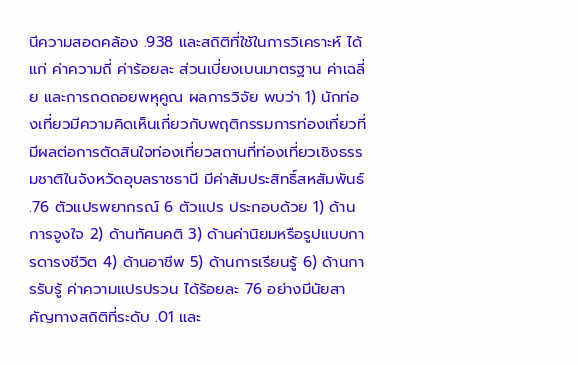นีความสอดคล้อง .938 และสถิติที่ใช้ในการวิเคราะห์ ได้แก่ ค่าความถี่ ค่าร้อยละ ส่วนเบี่ยงเบนมาตรฐาน ค่าเฉลี่ย และการถดถอยพหุคูณ ผลการวิจัย พบว่า 1) นักท่องเที่ยวมีความคิดเห็นเกี่ยวกับพฤติกรรมการท่องเที่ยวที่มีผลต่อการตัดสินใจท่องเที่ยวสถานที่ท่องเที่ยวเชิงธรรมชาติในจังหวัดอุบลราชธานี มีค่าสัมประสิทธิ์สหสัมพันธ์ .76 ตัวแปรพยากรณ์ 6 ตัวแปร ประกอบด้วย 1) ด้านการจูงใจ 2) ด้านทัศนคติ 3) ด้านค่านิยมหรือรูปแบบการดารงชีวิต 4) ด้านอาชีพ 5) ด้านการเรียนรู้ 6) ด้านการรับรู้ ค่าความแปรปรวน ได้ร้อยละ 76 อย่างมีนัยสาคัญทางสถิติที่ระดับ .01 และ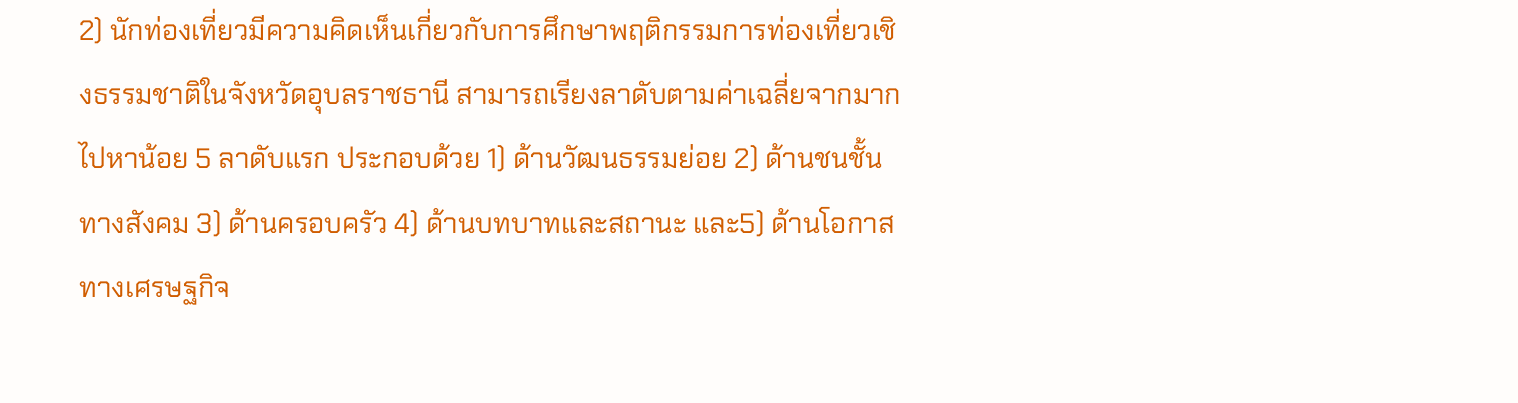2) นักท่องเที่ยวมีความคิดเห็นเกี่ยวกับการศึกษาพฤติกรรมการท่องเที่ยวเชิงธรรมชาติในจังหวัดอุบลราชธานี สามารถเรียงลาดับตามค่าเฉลี่ยจากมากไปหาน้อย 5 ลาดับแรก ประกอบด้วย 1) ด้านวัฒนธรรมย่อย 2) ด้านชนชั้นทางสังคม 3) ด้านครอบครัว 4) ด้านบทบาทและสถานะ และ5) ด้านโอกาสทางเศรษฐกิจ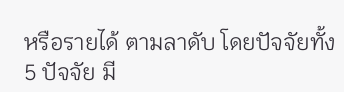หรือรายได้ ตามลาดับ โดยปัจจัยทั้ง 5 ปัจจัย มี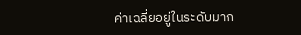ค่าเฉลี่ยอยู่ในระดับมาก